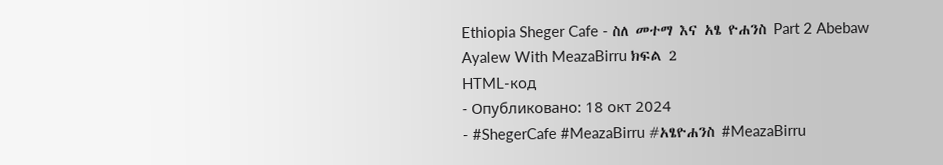Ethiopia Sheger Cafe - ስለ መተማ እና አፄ ዮሐንስ Part 2 Abebaw Ayalew With MeazaBirru ክፍል 2
HTML-код
- Опубликовано: 18 окт 2024
- #ShegerCafe #MeazaBirru #አፄዮሐንስ #MeazaBirru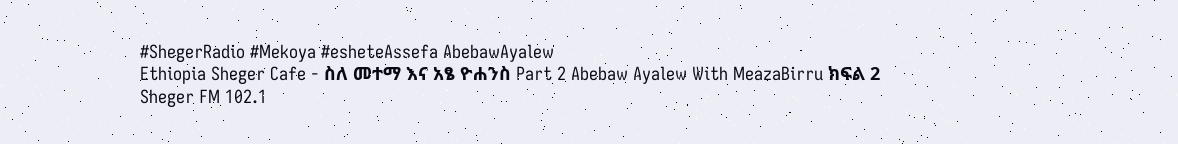#ShegerRadio #Mekoya #esheteAssefa AbebawAyalew
Ethiopia Sheger Cafe - ስለ መተማ እና አፄ ዮሐንስ Part 2 Abebaw Ayalew With MeazaBirru ክፍል 2
Sheger FM 102.1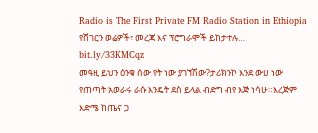Radio is The First Private FM Radio Station in Ethiopia
የሸገርን ወሬዎች፣ መረጃ እና ፕሮግራሞች ይከታተሉ…
bit.ly/33KMCqz
መዓዚ ይህን ዕንቁ ሰው የት ነው ያገኘሽው?ታሪክንኮ እንደ ውሀ ነው የጠጣት አወራሩ ራሱ እንዴት ደስ ይላል ብድግ ብየ እጅ ነሳሁ።እረጅም እድሜ ከጤና ጋ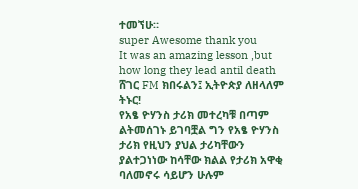ተመኘሁ።
super Awesome thank you
It was an amazing lesson ,but how long they lead antil death
ሸገር FM ክበሩልን፤ ኢትዮጵያ ለዘላለም ትኑር!
የአፄ ዮሃንስ ታሪክ መተረካቹ በጣም ልትመሰገኑ ይገባቿል ግን የአፄ ዮሃንስ ታሪክ የዚህን ያህል ታሪካቸውን ያልተጋነነው ከሳቸው ክልል የታሪክ አዋቂ ባለመኖሩ ሳይሆን ሁሉም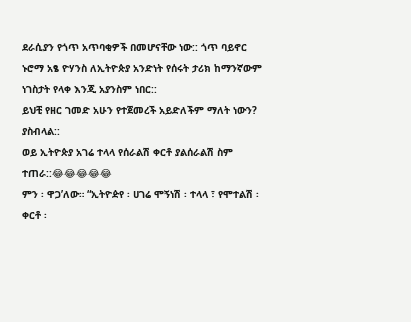ደራሲያን የጎጥ አጥባቂዎች በመሆናቸው ነው:: ጎጥ ባይኖር ኑሮማ አፄ ዮሃንስ ለኢትዮጵያ አንድነት የሰሩት ታሪክ ከማንኛውም ነገስታት የላቀ እንጂ አያንስም ነበር::
ይህቺ የዘር ገመድ አሁን የተጀመረች አይድለችም ማለት ነውን? ያስብላል::
ወይ ኢትዮጵያ አገሬ ተላላ የሰራልሽ ቀርቶ ያልሰራልሽ ስም ተጠራ::😂😂😂😂😂
ምን ፡ ዋጋ’ለው። “ኢትዮዽየ ፡ ሀገሬ ሞኝነሽ ፡ ተላላ ፣ የሞተልሽ ፡ ቀርቶ ፡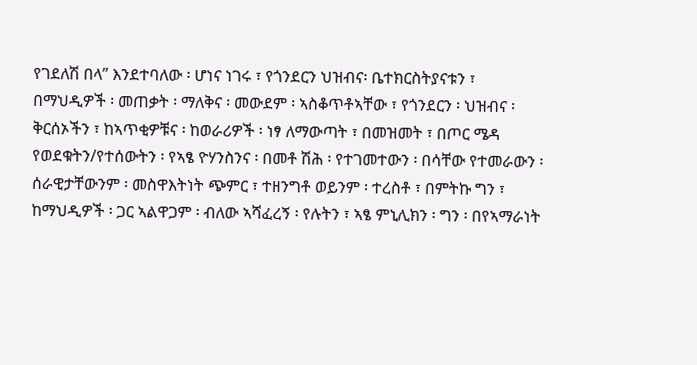የገደለሽ በላ” እንደተባለው ፡ ሆነና ነገሩ ፣ የጎንደርን ህዝብና፡ ቤተክርስትያናቱን ፣ በማህዲዎች ፡ መጠቃት ፡ ማለቅና ፡ መውደም ፡ ኣስቆጥቶኣቸው ፣ የጎንደርን ፡ ህዝብና ፡ ቅርሰኦችን ፣ ከኣጥቂዎቹና ፡ ከወራሪዎች ፡ ነፃ ለማውጣት ፣ በመዝመት ፣ በጦር ሜዳ የወደቁትን/የተሰውትን ፡ የኣፄ ዮሃንስንና ፡ በመቶ ሽሕ ፡ የተገመተውን ፡ በሳቸው የተመራውን ፡ ሰራዊታቸውንም ፡ መስዋእትነት ጭምር ፣ ተዘንግቶ ወይንም ፡ ተረስቶ ፣ በምትኩ ግን ፣ ከማህዲዎች ፡ ጋር ኣልዋጋም ፡ ብለው ኣሻፈረኝ ፡ የሉትን ፣ ኣፄ ምኒሊክን ፡ ግን ፡ በየኣማራነት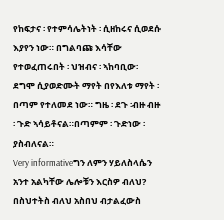የከፍታና ፡ የተምሳሌትነት ፡ ሲዘከሩና ሲወደሱ እያየን ነው። በግልባጩ እሳቸው የተወፈጠሩበት ፡ ህዝብና ፡ ኣከባቢው፡ ደግሞ ሲያወድሙት ማየት በየእለቱ ማየት ፡ በጣም የተለመደ ነው። ግዜ ፡ ደጉ ፡ብዙ ብዙ ፡ ጉድ ኣሳይቶናል።በጣምም ፡ ጉድነው ፡ ያስብለናል።
Very informativeግን ለምን ሃይለስላሴን አንተ አልካቸው ሌሎቹን እርስዎ ብለህ?
በስህተትስ ብለህ አስበህ ብታልፈውስ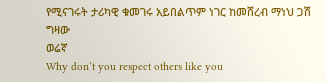የሚናገሩት ታሪካዊ ቁመገሩ አይበልጥም ነገር ከመሸረብ ማነህ ጋሽ ግዛው
ወሬኛ
Why don’t you respect others like you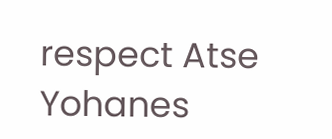respect Atse Yohanes